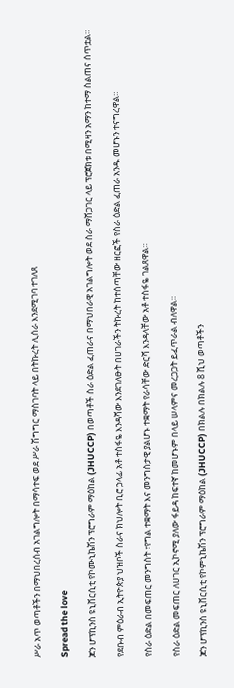ሥራ አጥ ወጣቶችን በማህበረሰብ አገልግሎት በማሳተፍ ወደ ሥራ ሽግግር ማስገባት ላይ በትኩረት ሊሰራ እንደሚገባ ተገለጸ

Spread the love

ጆን ሆፕኪንስ ዩኒቨርሲቲ የኮሙኒኬሽን ፕሮግራም ማዕከል (JHUCCP) በወጣቶች ስራ ዕድል ፈጠራና በማህበራዊ አገልግሎት ወደ ስራ ማሸጋገር ላይ ፕሮጀክቱ በሚዛን አማን ከተማ ስልጠና ሰጥቷል።

የደቡብ ምዕራብ ኢትዮጵያ ህዝቦች ስራና ክህሎት ቢሮ ኃላፊ አቶ ተስፋዬ እንዳሻው እንደገለፁት በሀገራችን ትኩረት ከተሰጣቸው ዘርፎች የስራ ዕድል ፈጠራ አንዱ መሆኑን ተናግረዋል።

የስራ ዕድል በመፍጠር መንግስት ፣የግል ተቋማት እና መንግስታዊ ያልሆኑ ተቋማት የራሳቸው ድርሻ እንዳላቸው አቶ ተስፋዬ ገልጸዋል።

የስራ ዕድል መፍጠር ለሀገር ኢኮኖሚ ያለው ፋይዳ ከፍተኛ ከመሆኑም በላይ ሠላምና መረጋጋት ይፈጥራል ብለዋል።

ጆን ሆፕኪንስ ዩኒቨርሲቲ የኮምኒኬሽን ፕሮግራም ማዕከል (JHUCCP) በክልሉ በክልሉ 8 ሺህ ወጣቶችን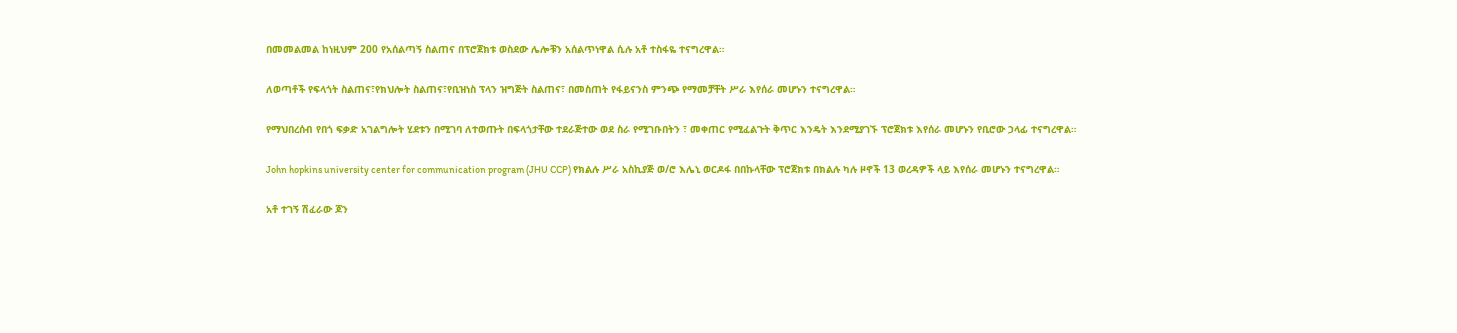በመመልመል ከነዚህም 200 የአሰልጣኝ ስልጠና በፕሮጀክቱ ወስደው ሌሎቹን አሰልጥነዋል ሲሉ አቶ ተስፋዬ ተናግረዋል።

ለወጣቶች የፍላጎት ስልጠና፣የክህሎት ስልጠና፣የቢዝነስ ፕላን ዝግጅት ስልጠና፣ በመስጠት የፋይናንስ ምንጭ የማመቻቸት ሥራ እየሰራ መሆኑን ተናግረዋል።

የማህበረሰብ የበጎ ፍቃድ አገልግሎት ሂደቱን በሚገባ ለተወጡት በፍላጎታቸው ተደራጅተው ወደ ስራ የሚገቡበትን ፣ መቀጠር የሚፈልጉት ቅጥር እንዴት እንደሚያገኙ ፕሮጀክቱ እየሰራ መሆኑን የቢሮው ኃላፊ ተናግረዋል።

John hopkins university center for communication program (JHU CCP) የክልሉ ሥራ አስኪያጅ ወ/ሮ እሌኒ ወርዶፋ በበኩላቸው ፕሮጀክቱ በክልሉ ካሉ ዞኖች 13 ወረዳዎች ላይ እየሰራ መሆኑን ተናግረዋል።

አቶ ተገኝ ሽፈራው ጆን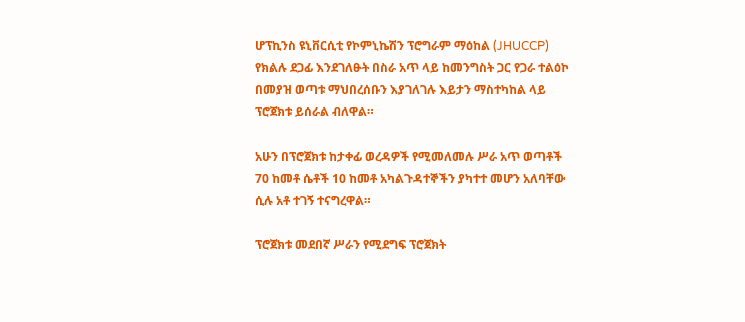ሆፕኪንስ ዩኒቨርሲቲ የኮምኒኬሽን ፕሮግራም ማዕከል (JHUCCP) የክልሉ ደጋፊ እንደገለፁት በስራ አጥ ላይ ከመንግስት ጋር የጋራ ተልዕኮ በመያዝ ወጣቱ ማህበረሰቡን እያገለገሉ እይታን ማስተካከል ላይ ፕሮጀክቱ ይሰራል ብለዋል።

አሁን በፕሮጀክቱ ከታቀፊ ወረዳዎች የሚመለመሉ ሥራ አጥ ወጣቶች 70 ከመቶ ሴቶች 10 ከመቶ አካልጉዳተኞችን ያካተተ መሆን አለባቸው ሲሉ አቶ ተገኝ ተናግረዋል።

ፕሮጀክቱ መደበኛ ሥራን የሚደግፍ ፕሮጀክት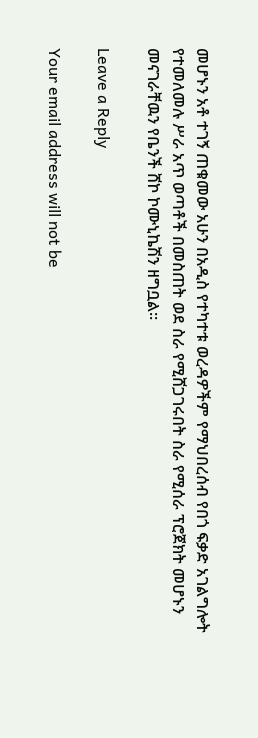መሆኑን አቶ ተገኝ ጠቁመው አሁን በአዲስ የተካተቱ ወረዳዎችም የማህበረሰብ የበጎ ፍቃድ አገልግሎት የተመለመሉ ሥራ አጥ ወጣቶች በመስጠት ወደ ስራ የሚሸጋገሩበት ስራ የሚሰራ ፕሮጀክት መሆኑን መናገራቸዉን የቤንች ሸኮ ኮሙኒኬሽን ዘግቧል።

Leave a Reply

Your email address will not be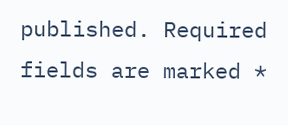published. Required fields are marked *